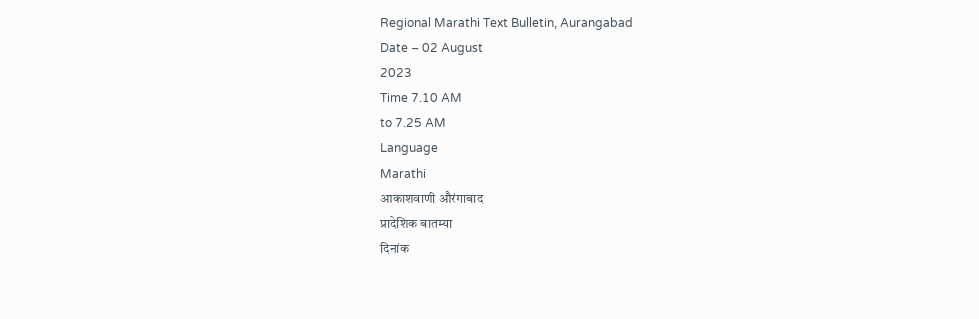Regional Marathi Text Bulletin, Aurangabad
Date – 02 August
2023
Time 7.10 AM
to 7.25 AM
Language
Marathi
आकाशवाणी औरंगाबाद
प्रादेशिक बातम्या
दिनांक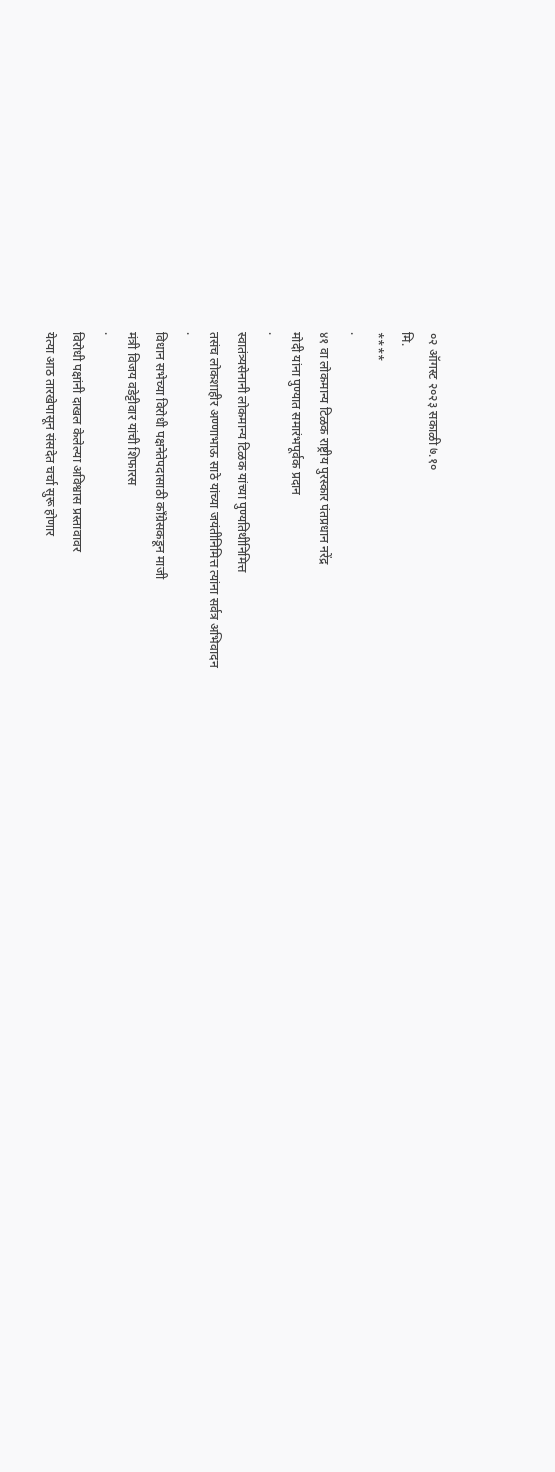०२ ऑगस्ट २०२३ सकाळी ७.१०
मि.
****
·
४१ वा लोकमान्य टिळक राष्ट्रीय पुरस्कार पंतप्रधान नरेंद्र
मोदी यांना पुण्यात समारंभपूर्वक प्रदान
·
स्वातंत्र्यसेनानी लोकमान्य टिळक यांच्या पुण्यतिथीनिमित्त
तसंच लोकशाहीर अण्णाभाऊ साठे यांच्या जयंतीनिमित्त त्यांना सर्वत्र अभिवादन
·
विधान सभेच्या विरोधी पक्षनेतेपदासाठी काँग्रेसकडून माजी
मंत्री विजय वडेट्टीवार यांची शिफारस
·
विरोधी पक्षांनी दाखल केलेल्या अविश्वास प्रस्तावावर
येत्या आठ तारखेपासून संसदेत चर्चा सुरू होणार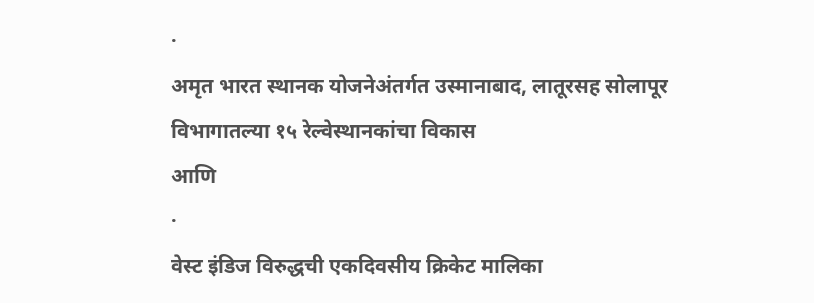·
अमृत भारत स्थानक योजनेअंतर्गत उस्मानाबाद, लातूरसह सोलापूर
विभागातल्या १५ रेल्वेस्थानकांचा विकास
आणि
·
वेस्ट इंडिज विरुद्धची एकदिवसीय क्रिकेट मालिका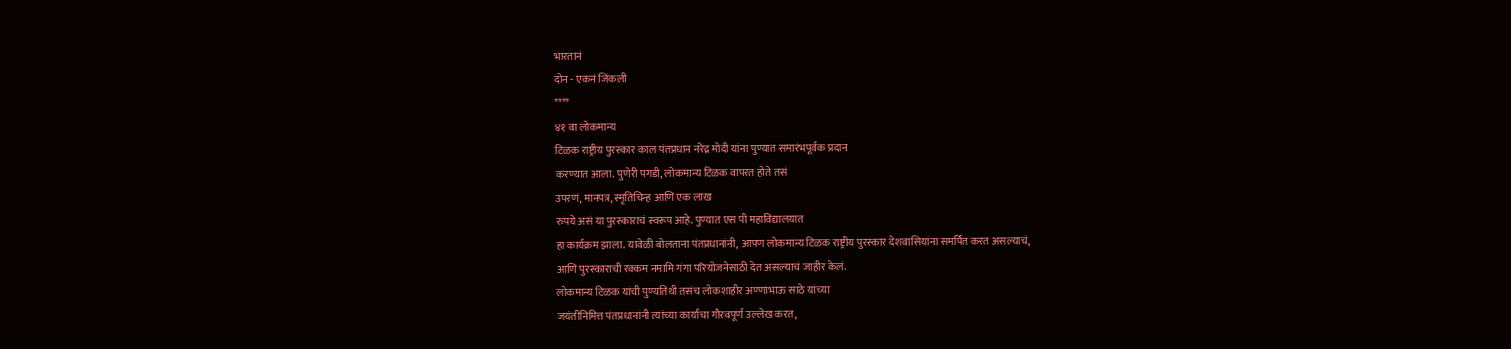भारतानं
दोन - एकनं जिंकली
****
४१ वा लोकमान्य
टिळक राष्ट्रीय पुरस्कार काल पंतप्रधान नरेंद्र मोदी यांना पुण्यात समारंभपूर्वक प्रदान
करण्यात आला. पुणेरी पगडी, लोकमान्य टिळक वापरत होते तसं
उपरणं, मानपत्र, स्मृतिचिन्ह आणि एक लाख
रुपये असं या पुरस्काराचं स्वरूप आहे. पुण्यात एस पी महाविद्यालयात
हा कार्यक्रम झाला. यावेळी बोलताना पंतप्रधानांनी, आपण लोकमान्य टिळक राष्ट्रीय पुरस्कार देशवासियांना समर्पित करत असल्याचं,
आणि पुरस्काराची रक्कम नमामि गंगा परियोजनेसाठी देत असल्याचं जाहीर केलं.
लोकमान्य टिळक यांची पुण्यतिथी तसंच लोकशाहीर अण्णाभाऊ साठे यांच्या
जयंतीनिमित्त पंतप्रधानांनी त्यांच्या कार्याचा गौरवपूर्ण उल्लेख करत,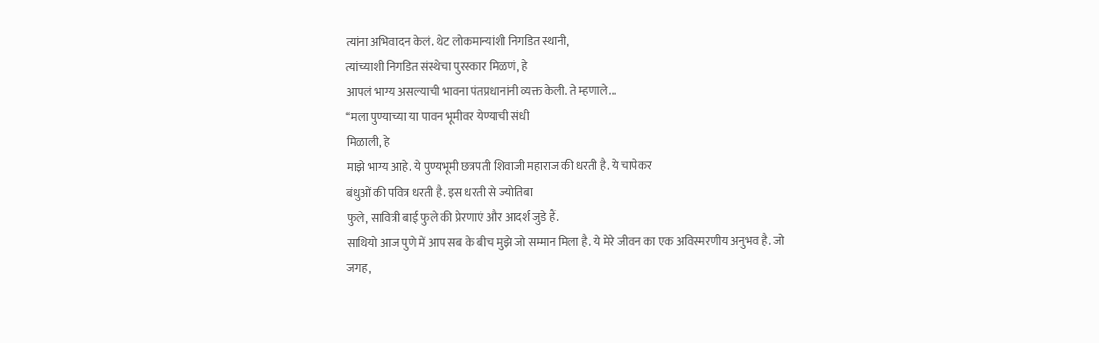त्यांना अभिवादन केलं. थेट लोकमान्यांशी निगडित स्थानी,
त्यांच्याशी निगडित संस्थेचा पुरस्कार मिळणं, हे
आपलं भाग्य असल्याची भावना पंतप्रधानांनी व्यक्त केली. ते म्हणाले...
‘‘मला पुण्याच्या या पावन भूमीवर येण्याची संधी
मिळाली, हे
माझे भाग्य आहे. ये पुण्यभूमी छत्रपती शिवाजी महाराज की धरती है. ये चापेकर
बंधुओं की पवित्र धरती है. इस धरती से ज्योतिबा
फुले, सावित्री बाई फुले की प्रेरणाएं और आदर्श जुडे हैं.
साथियो आज पुणे में आप सब के बीच मुझे जो सम्मान मिला है. ये मेरे जीवन का एक अविस्मरणीय अनुभव है. जो जगह,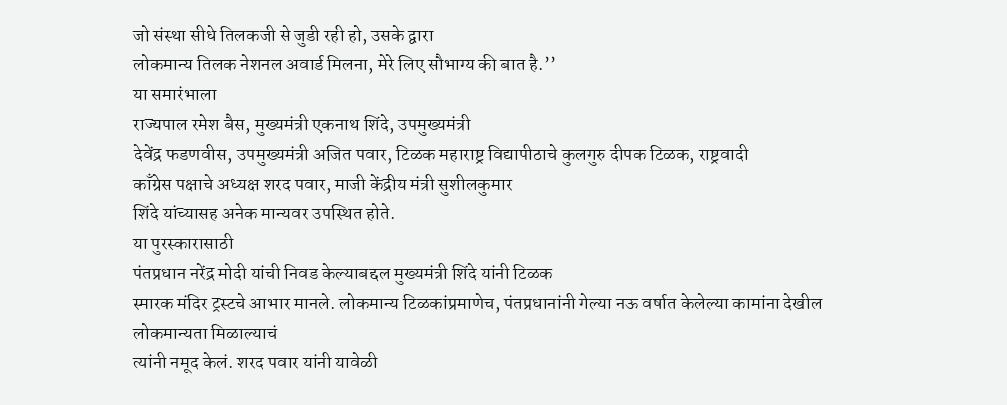जो संस्था सीधे तिलकजी से जुडी रही हो, उसके द्वारा
लोकमान्य तिलक नेशनल अवार्ड मिलना, मेरे लिए सौभाग्य की बात है.’’
या समारंभाला
राज्यपाल रमेश बैस, मुख्यमंत्री एकनाथ शिंदे, उपमुख्यमंत्री
देवेंद्र फडणवीस, उपमुख्यमंत्री अजित पवार, टिळक महाराष्ट्र विद्यापीठाचे कुलगुरु दीपक टिळक, राष्ट्रवादी
काँग्रेस पक्षाचे अध्यक्ष शरद पवार, माजी केंद्रीय मंत्री सुशीलकुमार
शिंदे यांच्यासह अनेक मान्यवर उपस्थित होते.
या पुरस्कारासाठी
पंतप्रधान नरेंद्र मोदी यांची निवड केल्याबद्दल मुख्यमंत्री शिंदे यांनी टिळक
स्मारक मंदिर ट्रस्टचे आभार मानले. लोकमान्य टिळकांप्रमाणेच, पंतप्रधानांनी गेल्या नऊ वर्षात केलेल्या कामांना देखील लोकमान्यता मिळाल्याचं
त्यांनी नमूद केलं. शरद पवार यांनी यावेळी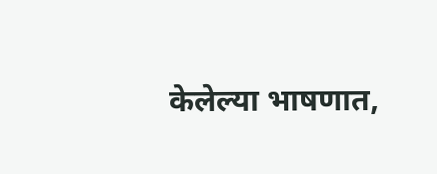केलेल्या भाषणात,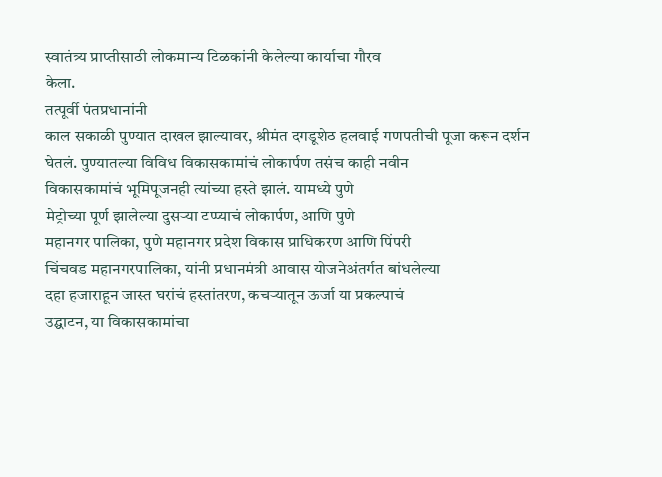स्वातंत्र्य प्राप्तीसाठी लोकमान्य टिळकांनी केलेल्या कार्याचा गौरव
केला.
तत्पूर्वी पंतप्रधानांनी
काल सकाळी पुण्यात दाखल झाल्यावर, श्रीमंत दगडूशेठ हलवाई गणपतीची पूजा करून दर्शन
घेतलं. पुण्यातल्या विविध विकासकामांचं लोकार्पण तसंच काही नवीन
विकासकामांचं भूमिपूजनही त्यांच्या हस्ते झालं. यामध्ये पुणे
मेट्रोच्या पूर्ण झालेल्या दुसऱ्या टप्प्याचं लोकार्पण, आणि पुणे
महानगर पालिका, पुणे महानगर प्रदेश विकास प्राधिकरण आणि पिंपरी
चिंचवड महानगरपालिका, यांनी प्रधानमंत्री आवास योजनेअंतर्गत बांधलेल्या
दहा हजाराहून जास्त घरांचं हस्तांतरण, कचऱ्यातून ऊर्जा या प्रकल्पाचं
उद्घाटन, या विकासकामांचा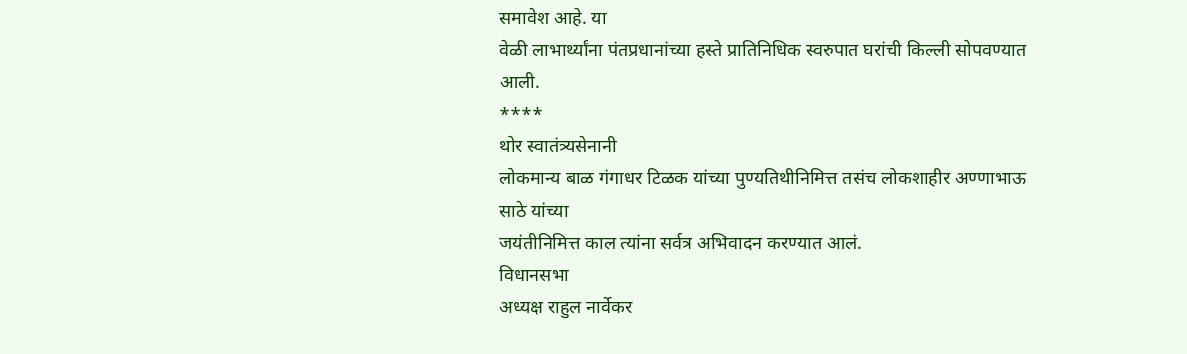समावेश आहे. या
वेळी लाभार्थ्यांना पंतप्रधानांच्या हस्ते प्रातिनिधिक स्वरुपात घरांची किल्ली सोपवण्यात
आली.
****
थोर स्वातंत्र्यसेनानी
लोकमान्य बाळ गंगाधर टिळक यांच्या पुण्यतिथीनिमित्त तसंच लोकशाहीर अण्णाभाऊ साठे यांच्या
जयंतीनिमित्त काल त्यांना सर्वत्र अभिवादन करण्यात आलं.
विधानसभा
अध्यक्ष राहुल नार्वेकर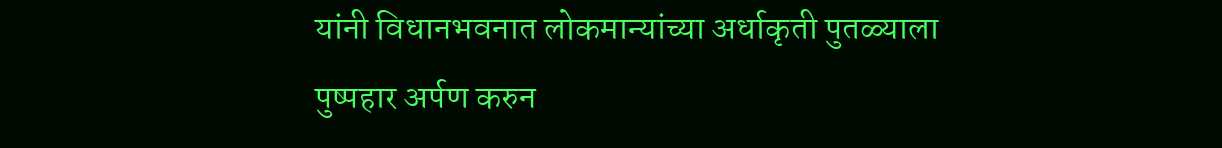यांनी विधानभवनात लोकमान्यांच्या अर्धाकृती पुतळ्याला
पुष्पहार अर्पण करुन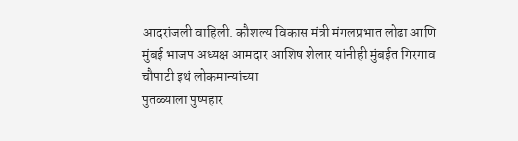आदरांजली वाहिली. कौशल्य विकास मंत्री मंगलप्रभात लोढा आणि
मुंबई भाजप अध्यक्ष आमदार आशिष शेलार यांनीही मुंबईत गिरगाव चौपाटी इथं लोकमान्यांच्या
पुतळ्याला पुष्पहार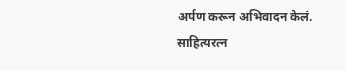अर्पण करून अभिवादन केलं.
साहित्यरत्न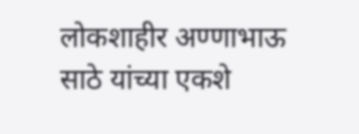लोकशाहीर अण्णाभाऊ साठे यांच्या एकशे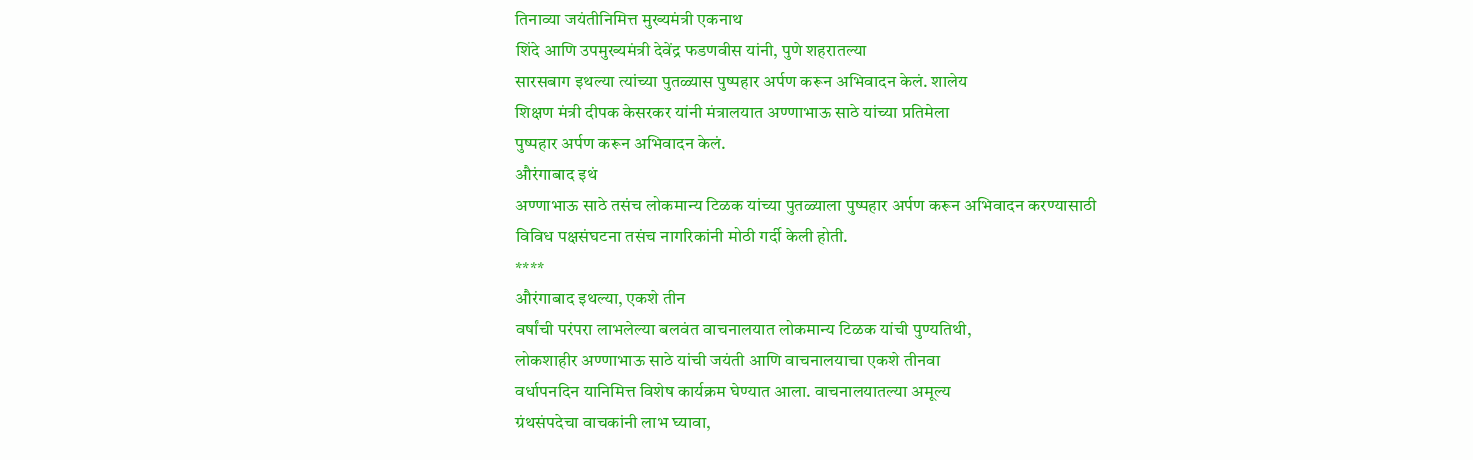तिनाव्या जयंतीनिमित्त मुख्यमंत्री एकनाथ
शिंदे आणि उपमुख्यमंत्री देवेंद्र फडणवीस यांनी, पुणे शहरातल्या
सारसबाग इथल्या त्यांच्या पुतळ्यास पुष्पहार अर्पण करून अभिवादन केलं. शालेय
शिक्षण मंत्री दीपक केसरकर यांनी मंत्रालयात अण्णाभाऊ साठे यांच्या प्रतिमेला
पुष्पहार अर्पण करून अभिवादन केलं.
औरंगाबाद इथं
अण्णाभाऊ साठे तसंच लोकमान्य टिळक यांच्या पुतळ्याला पुष्पहार अर्पण करून अभिवादन करण्यासाठी
विविध पक्षसंघटना तसंच नागरिकांनी मोठी गर्दी केली होती.
****
औरंगाबाद इथल्या, एकशे तीन
वर्षांची परंपरा लाभलेल्या बलवंत वाचनालयात लोकमान्य टिळक यांची पुण्यतिथी,
लोकशाहीर अण्णाभाऊ साठे यांची जयंती आणि वाचनालयाचा एकशे तीनवा
वर्धापनदिन यानिमित्त विशेष कार्यक्रम घेण्यात आला. वाचनालयातल्या अमूल्य
ग्रंथसंपदेचा वाचकांनी लाभ घ्यावा,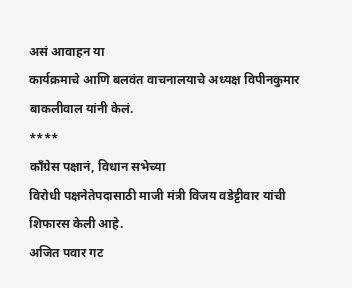असं आवाहन या
कार्यक्रमाचे आणि बलवंत वाचनालयाचे अध्यक्ष विपीनकुमार बाकलीवाल यांनी केलं.
****
काँग्रेस पक्षानं, विधान सभेच्या
विरोधी पक्षनेतेपदासाठी माजी मंत्री विजय वडेट्टीवार यांची शिफारस केली आहे.
अजित पवार गट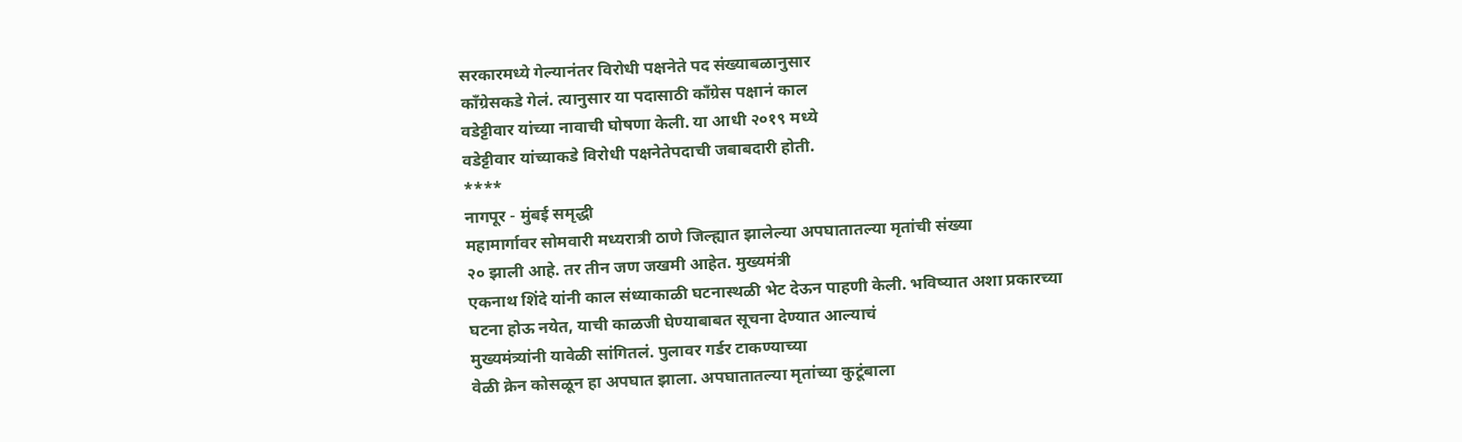सरकारमध्ये गेल्यानंतर विरोधी पक्षनेते पद संख्याबळानुसार
काँग्रेसकडे गेलं. त्यानुसार या पदासाठी काँग्रेस पक्षानं काल
वडेट्टीवार यांच्या नावाची घोषणा केली. या आधी २०१९ मध्ये
वडेट्टीवार यांच्याकडे विरोधी पक्षनेतेपदाची जबाबदारी होती.
****
नागपूर - मुंबई समृद्धी
महामार्गावर सोमवारी मध्यरात्री ठाणे जिल्ह्यात झालेल्या अपघातातल्या मृतांची संख्या
२० झाली आहे. तर तीन जण जखमी आहेत. मुख्यमंत्री
एकनाथ शिंदे यांनी काल संध्याकाळी घटनास्थळी भेट देऊन पाहणी केली. भविष्यात अशा प्रकारच्या
घटना होऊ नयेत, याची काळजी घेण्याबाबत सूचना देण्यात आल्याचं
मुख्यमंत्र्यांनी यावेळी सांगितलं. पुलावर गर्डर टाकण्याच्या
वेळी क्रेन कोसळून हा अपघात झाला. अपघातातल्या मृतांच्या कुटूंबाला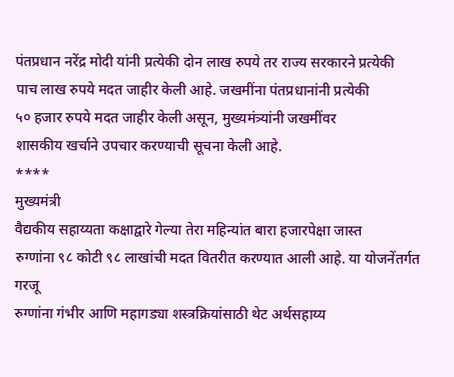पंतप्रधान नरेंद्र मोदी यांनी प्रत्येकी दोन लाख रुपये तर राज्य सरकारने प्रत्येकी
पाच लाख रुपये मदत जाहीर केली आहे. जखमींना पंतप्रधानांनी प्रत्येकी
५० हजार रुपये मदत जाहीर केली असून, मुख्यमंत्र्यांनी जखमींवर
शासकीय खर्चाने उपचार करण्याची सूचना केली आहे.
****
मुख्यमंत्री
वैद्यकीय सहाय्यता कक्षाद्वारे गेल्या तेरा महिन्यांत बारा हजारपेक्षा जास्त
रुग्णांना ९८ कोटी ९८ लाखांची मदत वितरीत करण्यात आली आहे. या योजनेंतर्गत गरजू
रुग्णांना गंभीर आणि महागड्या शस्त्रक्रियांसाठी थेट अर्थसहाय्य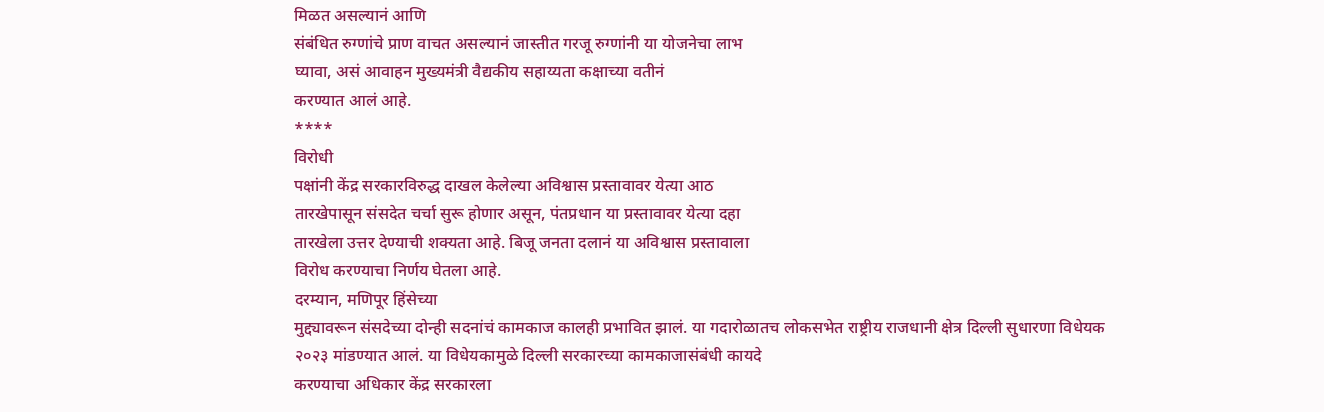मिळत असल्यानं आणि
संबंधित रुग्णांचे प्राण वाचत असल्यानं जास्तीत गरजू रुग्णांनी या योजनेचा लाभ
घ्यावा, असं आवाहन मुख्यमंत्री वैद्यकीय सहाय्यता कक्षाच्या वतीनं
करण्यात आलं आहे.
****
विरोधी
पक्षांनी केंद्र सरकारविरुद्ध दाखल केलेल्या अविश्वास प्रस्तावावर येत्या आठ
तारखेपासून संसदेत चर्चा सुरू होणार असून, पंतप्रधान या प्रस्तावावर येत्या दहा
तारखेला उत्तर देण्याची शक्यता आहे. बिजू जनता दलानं या अविश्वास प्रस्तावाला
विरोध करण्याचा निर्णय घेतला आहे.
दरम्यान, मणिपूर हिंसेच्या
मुद्द्यावरून संसदेच्या दोन्ही सदनांचं कामकाज कालही प्रभावित झालं. या गदारोळातच लोकसभेत राष्ट्रीय राजधानी क्षेत्र दिल्ली सुधारणा विधेयक
२०२३ मांडण्यात आलं. या विधेयकामुळे दिल्ली सरकारच्या कामकाजासंबंधी कायदे
करण्याचा अधिकार केंद्र सरकारला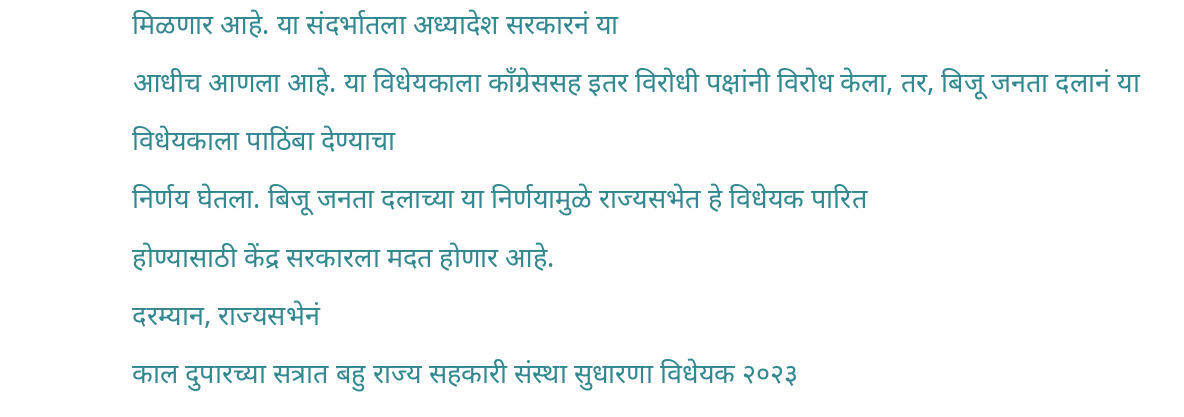मिळणार आहे. या संदर्भातला अध्यादेश सरकारनं या
आधीच आणला आहे. या विधेयकाला काँग्रेससह इतर विरोधी पक्षांनी विरोध केला, तर, बिजू जनता दलानं या विधेयकाला पाठिंबा देण्याचा
निर्णय घेतला. बिजू जनता दलाच्या या निर्णयामुळे राज्यसभेत हे विधेयक पारित
होण्यासाठी केंद्र सरकारला मदत होणार आहे.
दरम्यान, राज्यसभेनं
काल दुपारच्या सत्रात बहु राज्य सहकारी संस्था सुधारणा विधेयक २०२३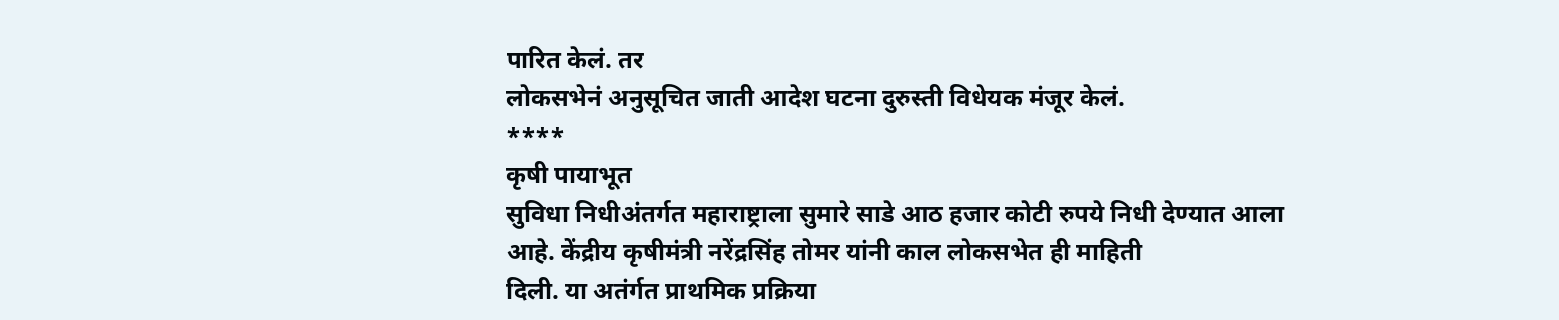पारित केलं. तर
लोकसभेनं अनुसूचित जाती आदेश घटना दुरुस्ती विधेयक मंजूर केलं.
****
कृषी पायाभूत
सुविधा निधीअंतर्गत महाराष्ट्राला सुमारे साडे आठ हजार कोटी रुपये निधी देण्यात आला
आहे. केंद्रीय कृषीमंत्री नरेंद्रसिंह तोमर यांनी काल लोकसभेत ही माहिती
दिली. या अतंर्गत प्राथमिक प्रक्रिया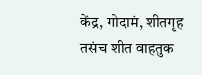केंद्र, गोदामं, शीतगृह तसंच शीत वाहतुक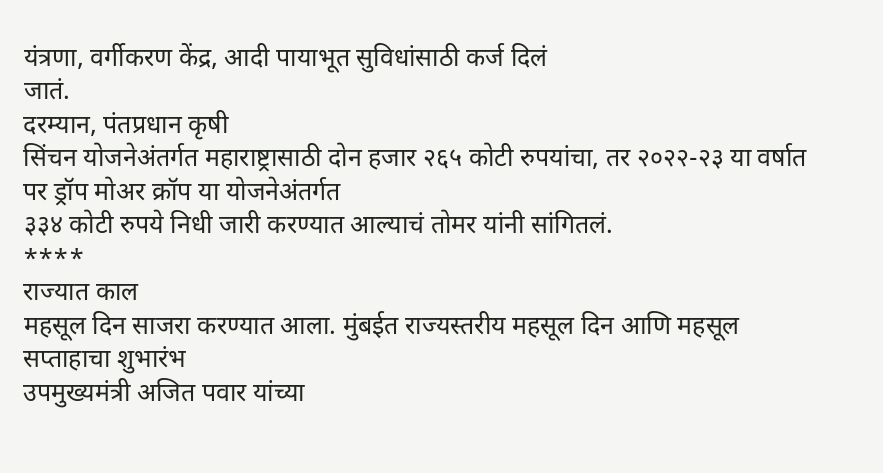यंत्रणा, वर्गीकरण केंद्र, आदी पायाभूत सुविधांसाठी कर्ज दिलं
जातं.
दरम्यान, पंतप्रधान कृषी
सिंचन योजनेअंतर्गत महाराष्ट्रासाठी दोन हजार २६५ कोटी रुपयांचा, तर २०२२-२३ या वर्षात पर ड्रॉप मोअर क्रॉप या योजनेअंतर्गत
३३४ कोटी रुपये निधी जारी करण्यात आल्याचं तोमर यांनी सांगितलं.
****
राज्यात काल
महसूल दिन साजरा करण्यात आला. मुंबईत राज्यस्तरीय महसूल दिन आणि महसूल सप्ताहाचा शुभारंभ
उपमुख्यमंत्री अजित पवार यांच्या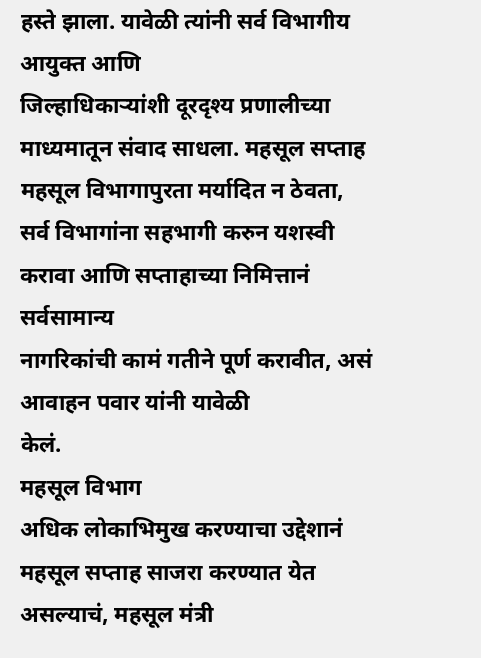हस्ते झाला. यावेळी त्यांनी सर्व विभागीय आयुक्त आणि
जिल्हाधिकाऱ्यांशी दूरदृश्य प्रणालीच्या माध्यमातून संवाद साधला. महसूल सप्ताह महसूल विभागापुरता मर्यादित न ठेवता,
सर्व विभागांना सहभागी करुन यशस्वी करावा आणि सप्ताहाच्या निमित्तानं सर्वसामान्य
नागरिकांची कामं गतीने पूर्ण करावीत, असं आवाहन पवार यांनी यावेळी
केलं.
महसूल विभाग
अधिक लोकाभिमुख करण्याचा उद्देशानं महसूल सप्ताह साजरा करण्यात येत असल्याचं, महसूल मंत्री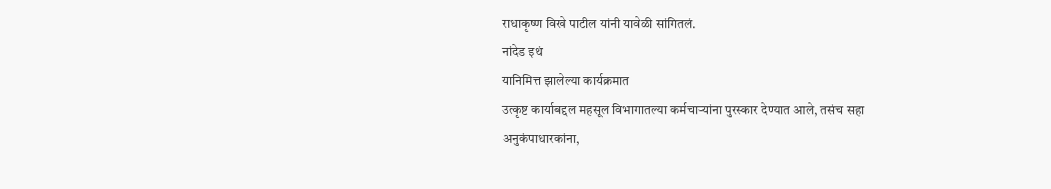राधाकृष्ण विखे पाटील यांनी यावेळी सांगितलं.
नांदेड इथं
यानिमित्त झालेल्या कार्यक्रमात
उत्कृष्ट कार्याबद्दल महसूल विभागातल्या कर्मचाऱ्यांना पुरस्कार देण्यात आले, तसंच सहा
अनुकंपाधारकांना,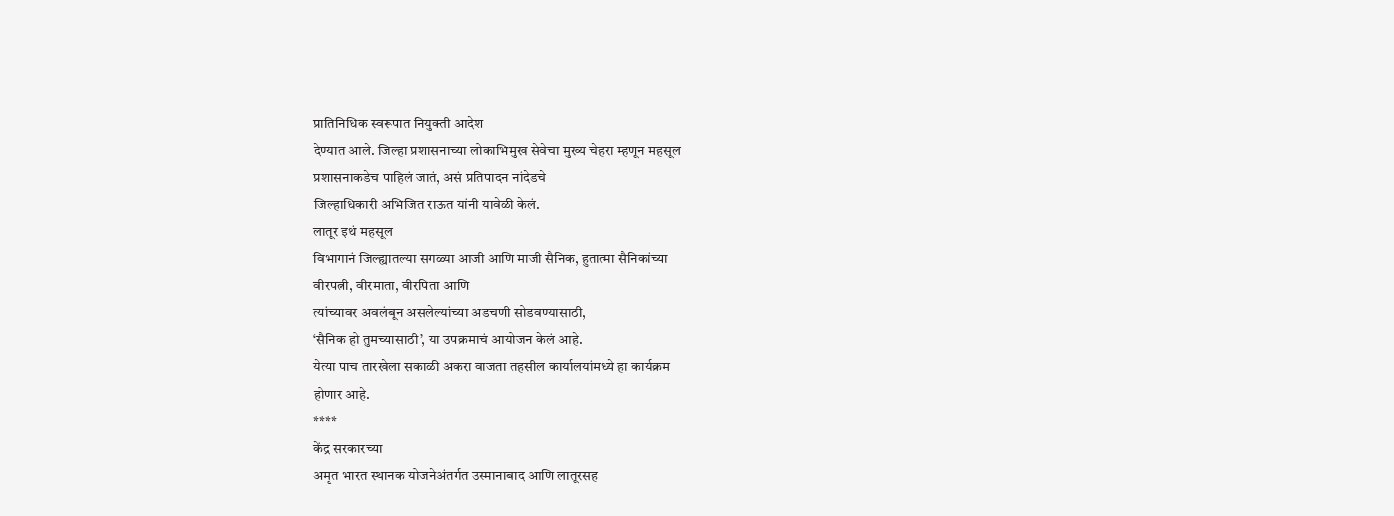प्रातिनिधिक स्वरूपात नियुक्ती आदेश
देण्यात आले. जिल्हा प्रशासनाच्या लोकाभिमुख सेवेचा मुख्य चेहरा म्हणून महसूल
प्रशासनाकडेच पाहिलं जातं, असं प्रतिपादन नांदेडचे
जिल्हाधिकारी अभिजित राऊत यांनी यावेळी केलं.
लातूर इथं महसूल
विभागानं जिल्ह्यातल्या सगळ्या आजी आणि माजी सैनिक, हुतात्मा सैनिकांच्या
वीरपत्नी, वीरमाता, वीरपिता आणि
त्यांच्यावर अवलंबून असलेल्यांच्या अडचणी सोडवण्यासाठी,
‘सैनिक हो तुमच्यासाठी’, या उपक्रमाचं आयोजन केलं आहे.
येत्या पाच तारखेला सकाळी अकरा वाजता तहसील कार्यालयांमध्ये हा कार्यक्रम
होणार आहे.
****
केंद्र सरकारच्या
अमृत भारत स्थानक योजनेअंतर्गत उस्मानाबाद आणि लातूरसह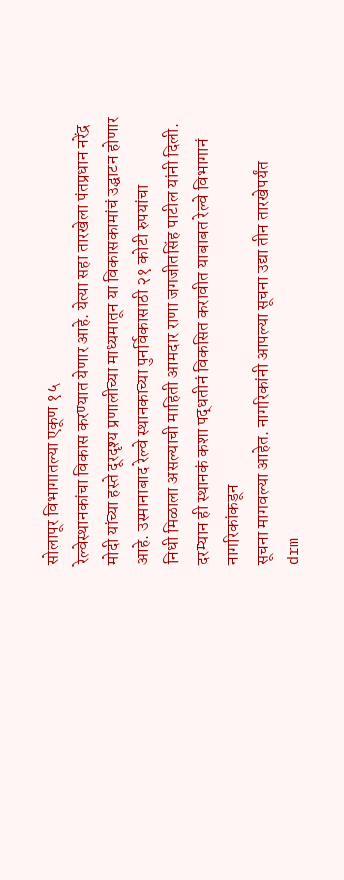सोलापूर विभागातल्या एकूण १५
रेल्वेस्थानकांचा विकास करण्यात येणार आहे. येत्या सहा तारखेला पंतप्रधान नरेंद्र
मोदी यांच्या हस्ते दूरदृश्य प्रणालीच्या माध्यमातून या विकासकामांचं उद्घाटन होणार
आहे. उस्मानाबाद रेल्वे स्थानकाच्या पुनर्विकासाठी २१ कोटी रुपयांचा
निधी मिळाला असल्याची माहिती आमदार राणा जगजीतसिंह पाटील यांनी दिली. दरम्यान ही स्थानकं कशा पद्धतीनं विकसित करावीत याबाबत रेल्वे विभागानं नागरिकांकडून
सूचना मागवल्या आहेत. नागरिकांनी आपल्या सूचना उद्या तीन तारखेपर्यंत
drm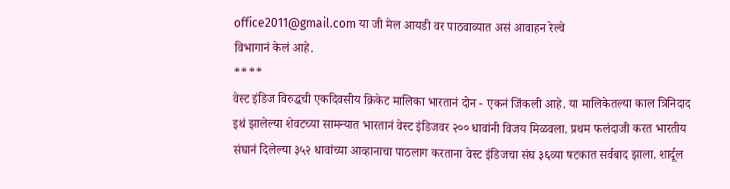office2011@gmail.com या जी मेल आयडी वर पाठवाव्यात असं आवाहन रेल्वे
विभागानं केलं आहे.
****
वेस्ट इंडिज विरुद्धची एकदिवसीय क्रिकेट मालिका भारतानं दोन - एकनं जिंकली आहे. या मालिकेतल्या काल त्रिनिदाद इथं झालेल्या शेवटच्या सामन्यात भारतानं वेस्ट इंडिजवर २०० धावांनी विजय मिळवला. प्रथम फलंदाजी करत भारतीय संघानं दिलेल्या ३५२ धावांच्या आव्हानाचा पाठलाग करताना वेस्ट इंडिजचा संघ ३६व्या षटकात सर्वबाद झाला. शार्दूल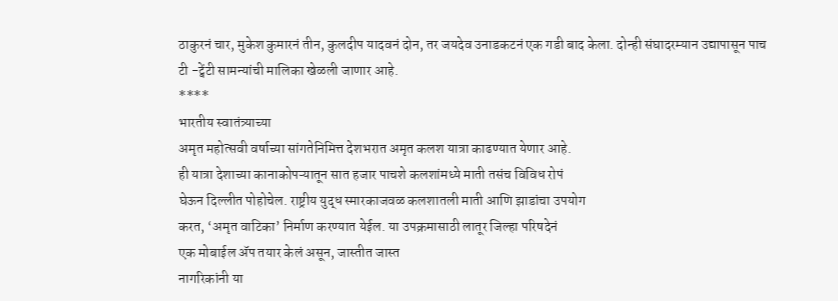ठाकुरनं चार, मुकेश कुमारनं तीन, कुलदीप यादवनं दोन, तर जयदेव उनाडकटनं एक गडी बाद केला. दोन्ही संघादरम्यान उद्यापासून पाच टी -ट्वेंटी सामन्यांची मालिका खेळली जाणार आहे.
****
भारतीय स्वातंत्र्याच्या
अमृत महोत्सवी वर्षाच्या सांगतेनिमित्त देशभरात अमृत कलश यात्रा काढण्यात येणार आहे.
ही यात्रा देशाच्या कानाकोपऱ्यातून सात हजार पाचशे कलशांमध्ये माती तसंच विविध रोपं
घेऊन दिल्लीत पोहोचेल. राष्ट्रीय युद्ध स्मारकाजवळ कलशातली माती आणि झाडांचा उपयोग
करत, ‘अमृत वाटिका’ निर्माण करण्यात येईल. या उपक्रमासाठी लातूर जिल्हा परिषदेनं
एक मोबाईल ॲप तयार केलं असून, जास्तीत जास्त
नागरिकांनी या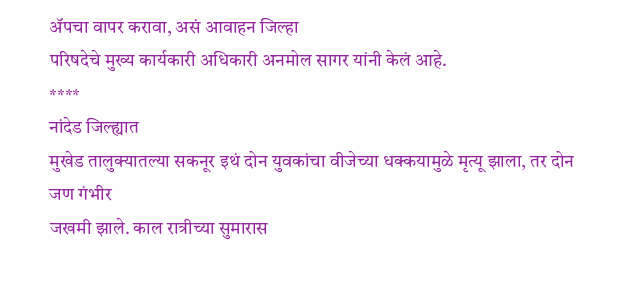ॲपचा वापर करावा, असं आवाहन जिल्हा
परिषदेचे मुख्य कार्यकारी अधिकारी अनमोल सागर यांनी केलं आहे.
****
नांदेड जिल्ह्यात
मुखेड तालुक्यातल्या सकनूर इथं दोन युवकांचा वीजेच्या धक्कयामुळे मृत्यू झाला, तर दोन जण गंभीर
जखमी झाले. काल रात्रीच्या सुमारास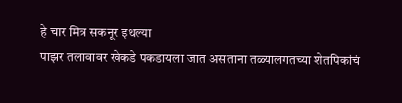हे चार मित्र सकनूर इथल्या
पाझर तलावावर खेकडे पकडायला जात असताना तळ्यालगतच्या शेतपिकांचं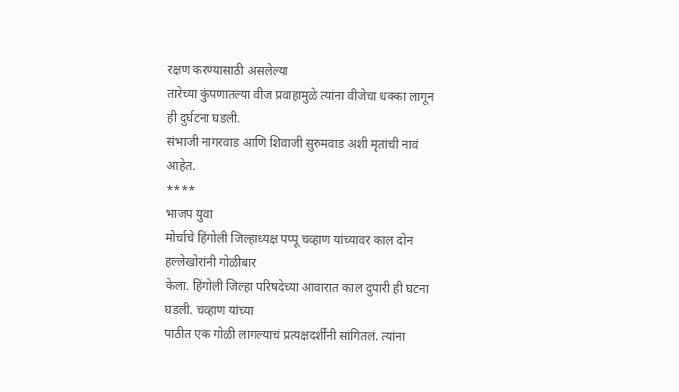रक्षण करण्यासाठी असलेल्या
तारेच्या कुंपणातल्या वीज प्रवाहामुळे त्यांना वीजेचा धक्का लागून ही दुर्घटना घडली.
संभाजी नागरवाड आणि शिवाजी सुरुमवाड अशी मृतांची नावं आहेत.
****
भाजप युवा
मोर्चाचे हिंगोली जिल्हाध्यक्ष पप्पू चव्हाण यांच्यावर काल दोन हल्लेखोरांनी गोळीबार
केला. हिंगोली जिल्हा परिषदेच्या आवारात काल दुपारी ही घटना घडली. चव्हाण यांच्या
पाठीत एक गोळी लागल्याचं प्रत्यक्षदर्शींनी सांगितलं. त्यांना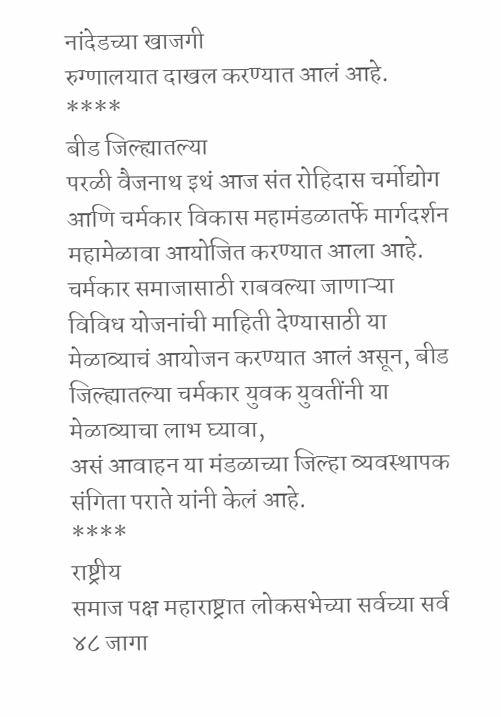नांदेडच्या खाजगी
रुग्णालयात दाखल करण्यात आलं आहे.
****
बीड जिल्ह्यातल्या
परळी वैजनाथ इथं आज संत रोहिदास चर्मोद्योग आणि चर्मकार विकास महामंडळातर्फे मार्गदर्शन
महामेळावा आयोजित करण्यात आला आहे. चर्मकार समाजासाठी राबवल्या जाणाऱ्या
विविध योजनांची माहिती देण्यासाठी या मेळाव्याचं आयोजन करण्यात आलं असून, बीड जिल्ह्यातल्या चर्मकार युवक युवतींनी या मेळाव्याचा लाभ घ्यावा,
असं आवाहन या मंडळाच्या जिल्हा व्यवस्थापक संगिता पराते यांनी केलं आहे.
****
राष्ट्रीय
समाज पक्ष महाराष्ट्रात लोकसभेच्या सर्वच्या सर्व ४८ जागा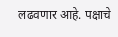लढवणार आहे. पक्षाचे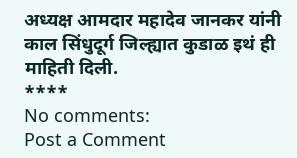अध्यक्ष आमदार महादेव जानकर यांनी काल सिंधुदूर्ग जिल्ह्यात कुडाळ इथं ही माहिती दिली.
****
No comments:
Post a Comment